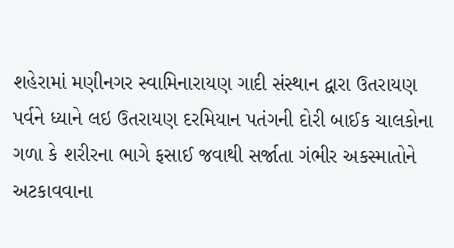શહેરામાં મણીનગર સ્વામિનારાયણ ગાદી સંસ્થાન દ્વારા ઉતરાયણ પર્વને ધ્યાને લઇ ઉતરાયણ દરમિયાન પતંગની દોરી બાઈક ચાલકોના ગળા કે શરીરના ભાગે ફસાઈ જવાથી સર્જાતા ગંભીર અકસ્માતોને અટકાવવાના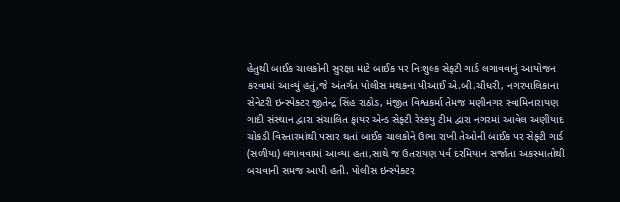હેતુથી બાઈક ચાલકોની સુરક્ષા માટે બાઈક પર નિઃશુલ્ક સેફટી ગાર્ડ લગાવવાનું આયોજન કરવામાં આવ્યું હતું,જે અંતર્ગત પોલીસ મથકના પીઆઈ એ.બી.ચૌધરી, નગરપાલિકાના સેનેટરી ઇન્સ્પેક્ટર જીતેન્દ્ર સિંહ રાઠોડ, મંજીત વિશ્વકર્મા તેમજ મણીનગર સ્વામિનારાયણ ગાદી સંસ્થાન દ્વારા સંચાલિત ફાયર એન્ડ સેફ્ટી રેસ્કયુ ટીમ દ્વારા નગરમાં આવેલ અણીયાદ ચોકડી વિસ્તારમાંથી પસાર થતાં બાઈક ચાલકોને ઉભા રાખી તેઓની બાઈક પર સેફ્ટી ગાર્ડ (સળીયા) લગાવવામાં આવ્યા હતા,સાથે જ ઉતરાયણ પર્વ દરમિયાન સર્જાતા અકસ્માતોથી બચવાની સમજ આપી હતી. પોલીસ ઇન્સ્પેક્ટર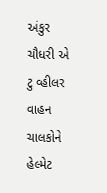અંકુર ચૌધરી એ ટુ વ્હીલર વાહન ચાલકોને હેલ્મેટ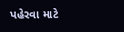પહેરવા માટે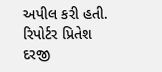અપીલ કરી હતી.
રિપોર્ટર પ્રિતેશ દરજી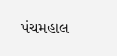પંચમહાલ